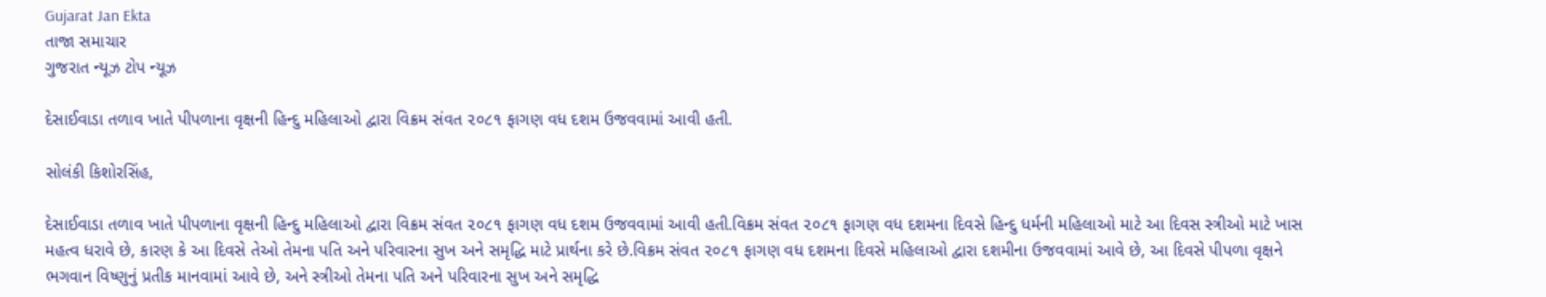Gujarat Jan Ekta
તાજા સમાચાર
ગુજરાત ન્યૂઝ ટોપ ન્યૂઝ

દેસાઈવાડા તળાવ ખાતે પીપળાના વૃક્ષની હિન્દુ મહિલાઓ દ્વારા વિક્રમ સંવત ૨૦૮૧ ફાગણ વધ દશમ ઉજવવામાં આવી હતી.

સોલંકી કિશોરસિંહ,

દેસાઈવાડા તળાવ ખાતે પીપળાના વૃક્ષની હિન્દુ મહિલાઓ દ્વારા વિક્રમ સંવત ૨૦૮૧ ફાગણ વધ દશમ ઉજવવામાં આવી હતી.વિક્રમ સંવત ૨૦૮૧ ફાગણ વધ દશમના દિવસે હિન્દુ ધર્મની મહિલાઓ માટે આ દિવસ સ્ત્રીઓ માટે ખાસ મહત્વ ધરાવે છે, કારણ કે આ દિવસે તેઓ તેમના પતિ અને પરિવારના સુખ અને સમૃદ્ધિ માટે પ્રાર્થના કરે છે.વિક્રમ સંવત ૨૦૮૧ ફાગણ વધ દશમના દિવસે મહિલાઓ દ્વારા દશમીના ઉજવવામાં આવે છે, આ દિવસે પીપળા વૃક્ષને ભગવાન વિષ્ણુનું પ્રતીક માનવામાં આવે છે, અને સ્ત્રીઓ તેમના પતિ અને પરિવારના સુખ અને સમૃદ્ધિ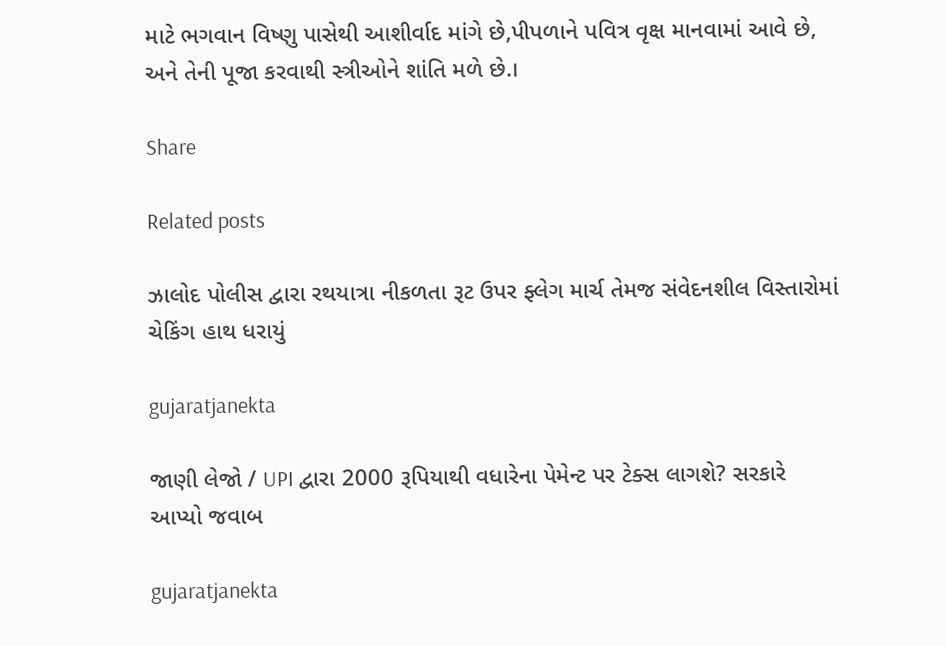માટે ભગવાન વિષ્ણુ પાસેથી આશીર્વાદ માંગે છે,પીપળાને પવિત્ર વૃક્ષ માનવામાં આવે છે, અને તેની પૂજા કરવાથી સ્ત્રીઓને શાંતિ મળે છે.।

Share

Related posts

ઝાલોદ પોલીસ દ્વારા રથયાત્રા નીકળતા રૂટ ઉપર ફ્લેગ માર્ચ તેમજ સંવેદનશીલ વિસ્તારોમાં ચેકિંગ હાથ ધરાયું

gujaratjanekta

જાણી લેજો / UPI દ્વારા 2000 રૂપિયાથી વધારેના પેમેન્ટ પર ટેક્સ લાગશે? સરકારે આપ્યો જવાબ

gujaratjanekta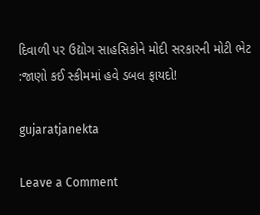દિવાળી પર ઉદ્યોગ સાહસિકોને મોદી સરકારની મોટી ભેટ :જાણો કઈ સ્કીમમાં હવે ડબલ ફાયદો!

gujaratjanekta

Leave a Comment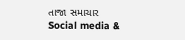તાજા સમાચાર
Social media &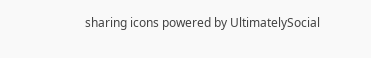sharing icons powered by UltimatelySocial